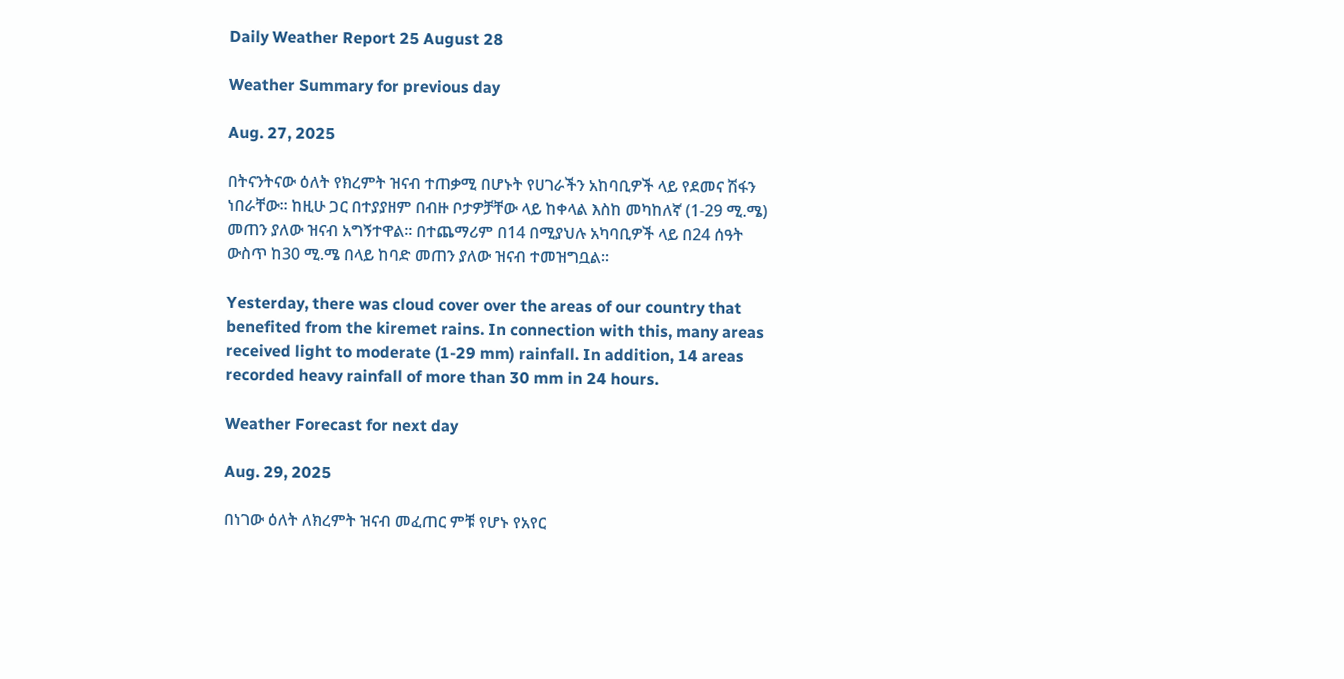Daily Weather Report 25 August 28

Weather Summary for previous day

Aug. 27, 2025

በትናንትናው ዕለት የክረምት ዝናብ ተጠቃሚ በሆኑት የሀገራችን አከባቢዎች ላይ የደመና ሽፋን ነበራቸው፡፡ ከዚሁ ጋር በተያያዘም በብዙ ቦታዎቻቸው ላይ ከቀላል እስከ መካከለኛ (1-29 ሚ.ሜ) መጠን ያለው ዝናብ አግኝተዋል፡፡ በተጨማሪም በ14 በሚያህሉ አካባቢዎች ላይ በ24 ሰዓት ውስጥ ከ30 ሚ.ሜ በላይ ከባድ መጠን ያለው ዝናብ ተመዝግቧል፡፡

Yesterday, there was cloud cover over the areas of our country that benefited from the kiremet rains. In connection with this, many areas received light to moderate (1-29 mm) rainfall. In addition, 14 areas recorded heavy rainfall of more than 30 mm in 24 hours.

Weather Forecast for next day

Aug. 29, 2025

በነገው ዕለት ለክረምት ዝናብ መፈጠር ምቹ የሆኑ የአየር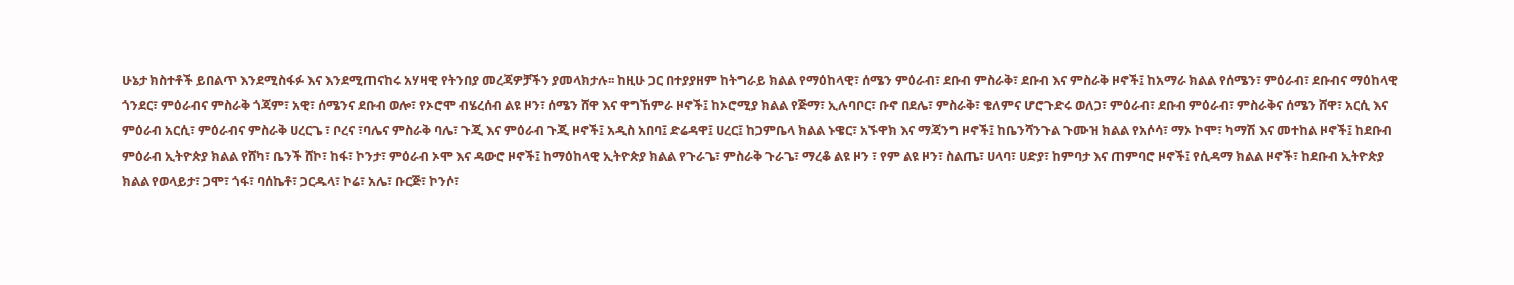ሁኔታ ክስተቶች ይበልጥ እንደሚስፋፉ እና እንደሚጠናከሩ አሃዛዊ የትንበያ መረጃዎቻችን ያመላክታሉ፡፡ ከዚሁ ጋር በተያያዘም ከትግራይ ክልል የማዕከላዊ፣ ሰሜን ምዕራብ፣ ደቡብ ምስራቅ፣ ደቡብ እና ምስራቅ ዞኖች፤ ከአማራ ክልል የሰሜን፣ ምዕራብ፣ ደቡብና ማዕከላዊ ጎንደር፣ ምዕራብና ምስራቅ ጎጃም፣ አዊ፣ ሰሜንና ደቡብ ወሎ፣ የኦሮሞ ብሄረሰብ ልዩ ዞን፣ ሰሜን ሸዋ እና ዋግኸምራ ዞኖች፤ ከኦሮሚያ ክልል የጅማ፣ ኢሉባቦር፣ ቡኖ በደሌ፣ ምስራቅ፣ ቄለምና ሆሮጉድሩ ወለጋ፣ ምዕራብ፣ ደቡብ ምዕራብ፣ ምስራቅና ሰሜን ሸዋ፣ አርሲ እና ምዕራብ አርሲ፣ ምዕራብና ምስራቅ ሀረርጌ ፣ ቦረና ፣ባሌና ምስራቅ ባሌ፣ ጉጂ እና ምዕራብ ጉጂ ዞኖች፤ አዲስ አበባ፤ ድሬዳዋ፤ ሀረር፤ ከጋምቤላ ክልል ኑዌር፣ አኙዋክ እና ማጃንግ ዞኖች፤ ከቤንሻንጉል ጉሙዝ ክልል የአሶሳ፣ ማኦ ኮሞ፣ ካማሽ እና መተከል ዞኖች፤ ከደቡብ ምዕራብ ኢትዮጵያ ክልል የሸካ፣ ቤንች ሸኮ፣ ከፋ፣ ኮንታ፣ ምዕራብ ኦሞ እና ዳውሮ ዞኖች፤ ከማዕከላዊ ኢትዮጵያ ክልል የጉራጌ፣ ምስራቅ ጉራጌ፣ ማረቆ ልዩ ዞን ፣ የም ልዩ ዞን፣ ስልጤ፣ ሀላባ፣ ሀድያ፣ ከምባታ እና ጠምባሮ ዞኖች፤ የሲዳማ ክልል ዞኖች፣ ከደቡብ ኢትዮጵያ ክልል የወላይታ፣ ጋሞ፣ ጎፋ፣ ባሰኬቶ፣ ጋርዱላ፣ ኮሬ፣ አሌ፣ ቡርጅ፣ ኮንሶ፣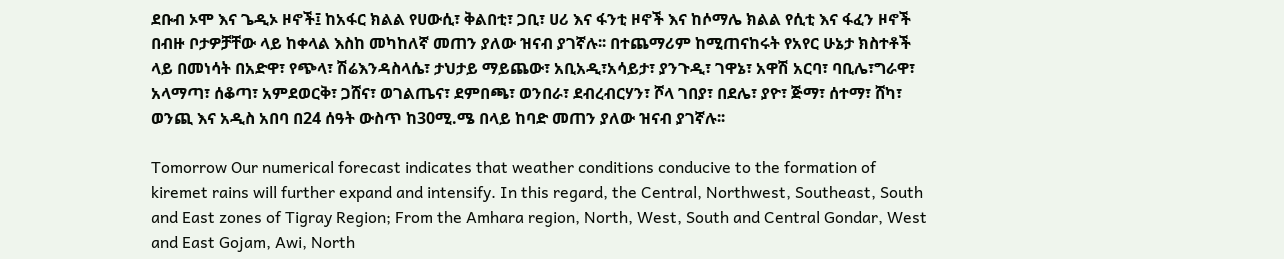ደቡብ ኦሞ እና ጌዲኦ ዞኖች፤ ከአፋር ክልል የሀውሲ፣ ቅልበቲ፣ ጋቢ፣ ሀሪ እና ፋንቲ ዞኖች እና ከሶማሌ ክልል የሲቲ እና ፋፈን ዞኖች በብዙ ቦታዎቻቸው ላይ ከቀላል እስከ መካከለኛ መጠን ያለው ዝናብ ያገኛሉ፡፡ በተጨማሪም ከሚጠናከሩት የአየር ሁኔታ ክስተቶች ላይ በመነሳት በአድዋ፣ የጭላ፣ ሽሬእንዳስላሴ፣ ታህታይ ማይጨው፣ አቢአዲ፣አሳይታ፣ ያንጉዲ፣ ገዋኔ፣ አዋሽ አርባ፣ ባቢሌ፣ግራዋ፣ አላማጣ፣ ሰቆጣ፣ አምደወርቅ፣ ጋሸና፣ ወገልጤና፣ ደምበጫ፣ ወንበራ፣ ደብረብርሃን፣ ሾላ ገበያ፣ በደሌ፣ ያዮ፣ ጅማ፣ ሰተማ፣ ሸካ፣ ወንጪ እና አዲስ አበባ በ24 ሰዓት ውስጥ ከ30ሚ.ሜ በላይ ከባድ መጠን ያለው ዝናብ ያገኛሉ፡፡

Tomorrow Our numerical forecast indicates that weather conditions conducive to the formation of kiremet rains will further expand and intensify. In this regard, the Central, Northwest, Southeast, South and East zones of Tigray Region; From the Amhara region, North, West, South and Central Gondar, West and East Gojam, Awi, North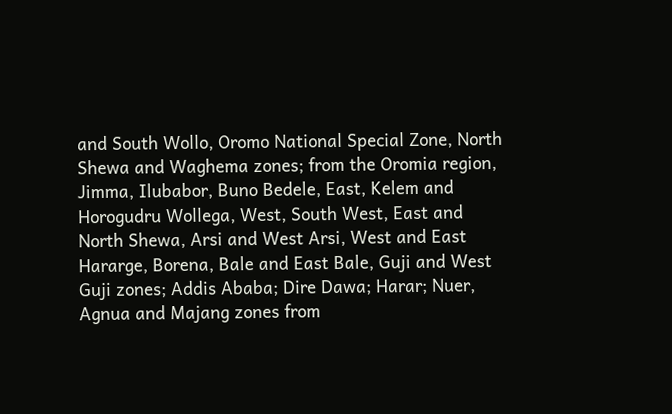and South Wollo, Oromo National Special Zone, North Shewa and Waghema zones; from the Oromia region, Jimma, Ilubabor, Buno Bedele, East, Kelem and Horogudru Wollega, West, South West, East and North Shewa, Arsi and West Arsi, West and East Hararge, Borena, Bale and East Bale, Guji and West Guji zones; Addis Ababa; Dire Dawa; Harar; Nuer, Agnua and Majang zones from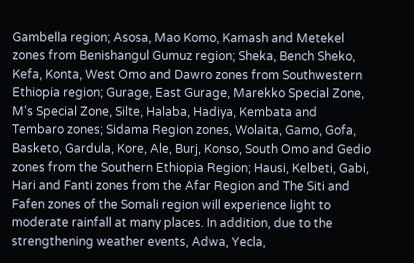Gambella region; Asosa, Mao Komo, Kamash and Metekel zones from Benishangul Gumuz region; Sheka, Bench Sheko, Kefa, Konta, West Omo and Dawro zones from Southwestern Ethiopia region; Gurage, East Gurage, Marekko Special Zone, M's Special Zone, Silte, Halaba, Hadiya, Kembata and Tembaro zones; Sidama Region zones, Wolaita, Gamo, Gofa, Basketo, Gardula, Kore, Ale, Burj, Konso, South Omo and Gedio zones from the Southern Ethiopia Region; Hausi, Kelbeti, Gabi, Hari and Fanti zones from the Afar Region and The Siti and Fafen zones of the Somali region will experience light to moderate rainfall at many places. In addition, due to the strengthening weather events, Adwa, Yecla,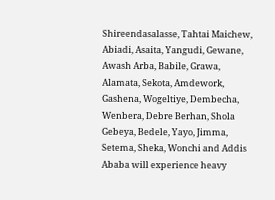Shireendasalasse, Tahtai Maichew, Abiadi, Asaita, Yangudi, Gewane, Awash Arba, Babile, Grawa, Alamata, Sekota, Amdework, Gashena, Wogeltiye, Dembecha, Wenbera, Debre Berhan, Shola Gebeya, Bedele, Yayo, Jimma, Setema, Sheka, Wonchi and Addis Ababa will experience heavy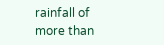rainfall of more than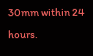30mm within 24 hours.